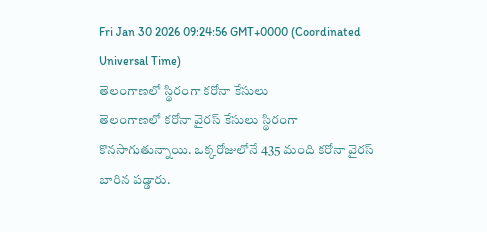Fri Jan 30 2026 09:24:56 GMT+0000 (Coordinated Universal Time)
తెలంగాణలో స్థిరంగా కరోనా కేసులు
తెలంగాణలో కరోనా వైరస్ కేసులు స్థిరంగా కొనసాగుతున్నాయి. ఒక్కరోజులోనే 435 మంది కరోనా వైరస్ బారిన పడ్డారు.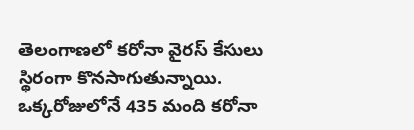తెలంగాణలో కరోనా వైరస్ కేసులు స్థిరంగా కొనసాగుతున్నాయి. ఒక్కరోజులోనే 435 మంది కరోనా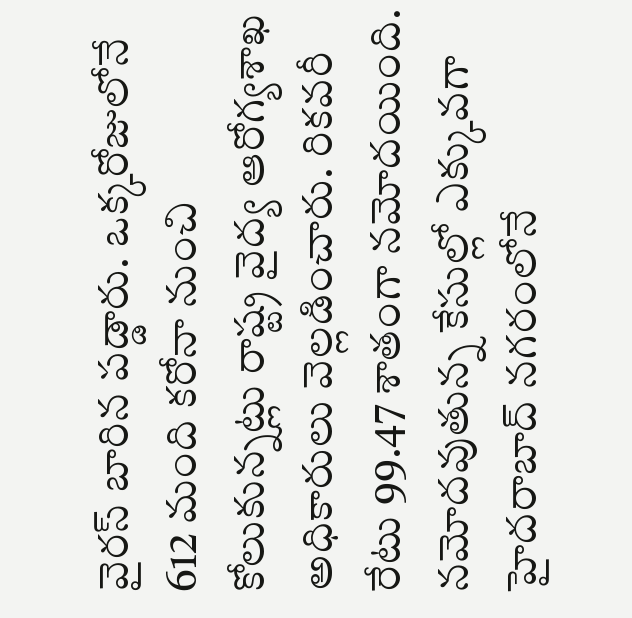వైరస్ బారిన పడ్డారు. ఒక్కరోజులోనే 612 మంది కరోనా నుంచి కోలుకున్నట్లు రాష్ట్ర వైద్య ఆరోగ్యశాఖ అధికారులు వెల్లడించారు. రికవరీ రేటు 99.47 శాతంగా నమోదయింది. నమోదవుతున్న కేసుల్లో ఎక్కువగా హైదరాబాద్ నగరంలోనే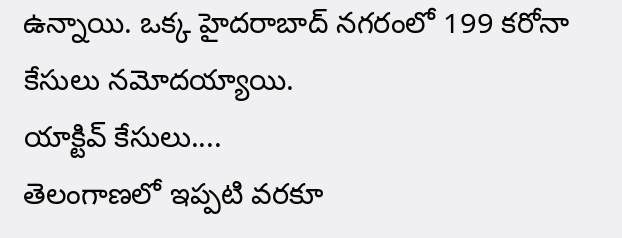ఉన్నాయి. ఒక్క హైదరాబాద్ నగరంలో 199 కరోనా కేసులు నమోదయ్యాయి.
యాక్టివ్ కేసులు....
తెలంగాణలో ఇప్పటి వరకూ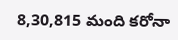8,30,815 మంది కరోనా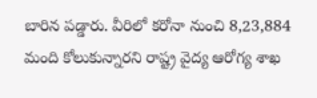బారిన పడ్డారు. వీరిలో కరోనా నుంచి 8,23,884 మంది కోలుకున్నారని రాష్ట్ర వైద్య ఆరోగ్య శాఖ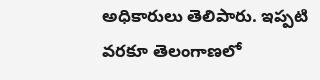అధికారులు తెలిపారు. ఇప్పటి వరకూ తెలంగాణలో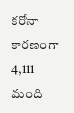కరోనా కారణంగా 4,111 మంది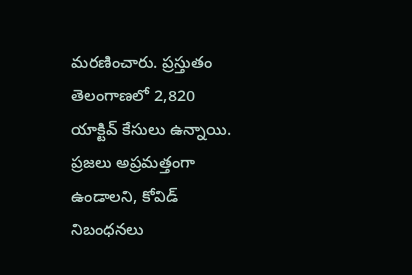మరణించారు. ప్రస్తుతం తెలంగాణలో 2,820 యాక్టివ్ కేసులు ఉన్నాయి. ప్రజలు అప్రమత్తంగా ఉండాలని, కోవిడ్ నిబంధనలు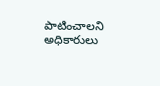పాటించాలని అధికారులు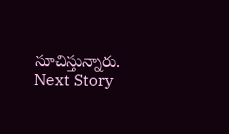సూచిస్తున్నారు.
Next Story